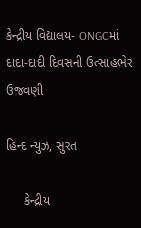કેન્દ્રીય વિદ્યાલય- ONGCમાં દાદા-દાદી દિવસની ઉત્સાહભેર ઉજવણી

હિન્દ ન્યુઝ, સુરત

     કેન્દ્રીય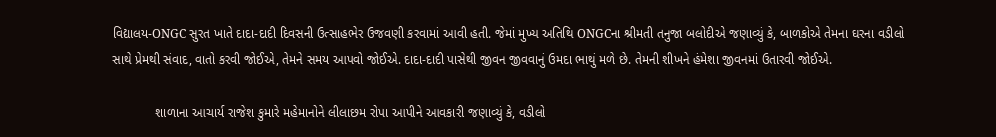વિદ્યાલય-ONGC સુરત ખાતે દાદા-દાદી દિવસની ઉત્સાહભેર ઉજવણી કરવામાં આવી હતી. જેમાં મુખ્ય અતિથિ ONGCના શ્રીમતી તનુજા બલોદીએ જણાવ્યું કે, બાળકોએ તેમના ઘરના વડીલો સાથે પ્રેમથી સંવાદ, વાતો કરવી જોઈએ, તેમને સમય આપવો જોઈએ. દાદા-દાદી પાસેથી જીવન જીવવાનું ઉમદા ભાથું મળે છે. તેમની શીખને હંમેશા જીવનમાં ઉતારવી જોઈએ.

            શાળાના આચાર્ય રાજેશ કુમારે મહેમાનોને લીલાછમ રોપા આપીને આવકારી જણાવ્યું કે, વડીલો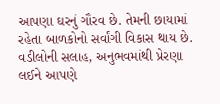આપણા ઘરનું ગૌરવ છે. તેમની છાયામાં રહેતા બાળકોનો સર્વાંગી વિકાસ થાય છે. વડીલોની સલાહ, અનુભવમાંથી પ્રેરણા લઈને આપણે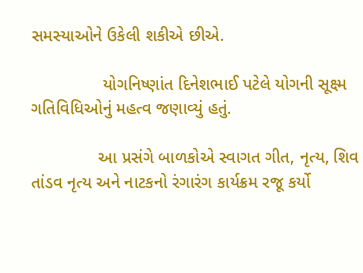સમસ્યાઓને ઉકેલી શકીએ છીએ.

               યોગનિષ્ણાંત દિનેશભાઈ પટેલે યોગની સૂક્ષ્મ ગતિવિધિઓનું મહત્વ જણાવ્યું હતું.

              આ પ્રસંગે બાળકોએ સ્વાગત ગીત, નૃત્ય, શિવ તાંડવ નૃત્ય અને નાટકનો રંગારંગ કાર્યક્રમ રજૂ કર્યો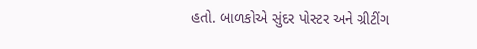હતો. બાળકોએ સુંદર પોસ્ટર અને ગ્રીટીંગ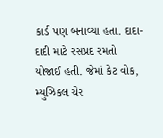કાર્ડ પણ બનાવ્યા હતા. દાદા-દાદી માટે રસપ્રદ રમતો યોજાઈ હતી. જેમાં કેટ વોક, મ્યુઝિકલ ચેર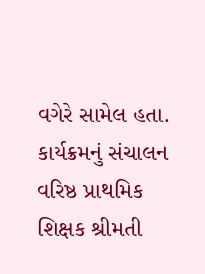વગેરે સામેલ હતા. કાર્યક્રમનું સંચાલન વરિષ્ઠ પ્રાથમિક શિક્ષક શ્રીમતી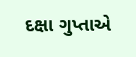દક્ષા ગુપ્તાએ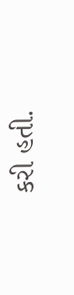કરી હતી.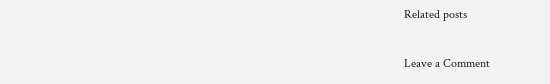Related posts

Leave a Comment